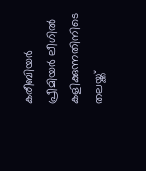കരീബിയര്‍ പ്രീമിയര്‍ ലീഗില്‍ കളിക്കുന്നതിനിടെ തലയ്ക്ക്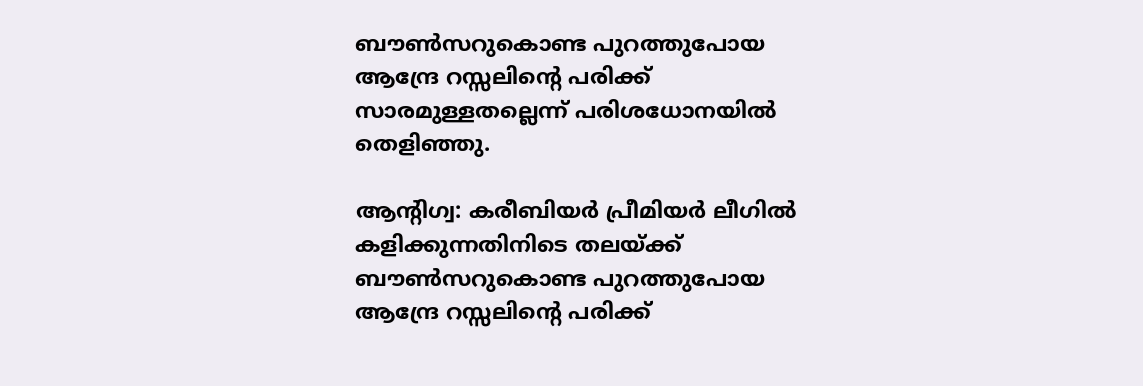ബൗണ്‍സറുകൊണ്ട പുറത്തുപോയ ആന്ദ്രേ റസ്സലിന്റെ പരിക്ക് സാരമുള്ളതല്ലെന്ന് പരിശധോനയില്‍ തെളിഞ്ഞു.

ആന്റിഗ്വ: കരീബിയര്‍ പ്രീമിയര്‍ ലീഗില്‍ കളിക്കുന്നതിനിടെ തലയ്ക്ക് ബൗണ്‍സറുകൊണ്ട പുറത്തുപോയ ആന്ദ്രേ റസ്സലിന്റെ പരിക്ക്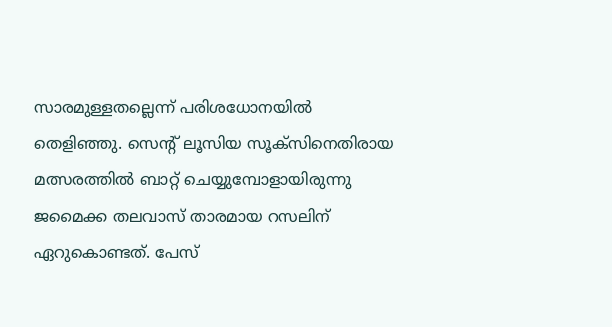സാരമുള്ളതല്ലെന്ന് പരിശധോനയില്‍ തെളിഞ്ഞു. സെന്റ് ലൂസിയ സൂക്‌സിനെതിരായ മത്സരത്തില്‍ ബാറ്റ് ചെയ്യുമ്പോളായിരുന്നു ജമൈക്ക തലവാസ് താരമായ റസലിന് ഏറുകൊണ്ടത്. പേസ്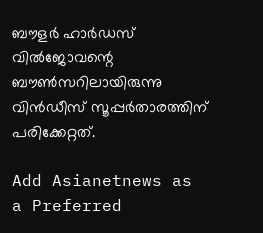ബൗളര്‍ ഹാര്‍ഡസ് വില്‍ജോവന്റെ ബൗണ്‍സറിലായിരുന്നു വിന്‍ഡീസ് സൂപ്പര്‍താരത്തിന് പരിക്കേറ്റത്.

Add Asianetnews as a Preferred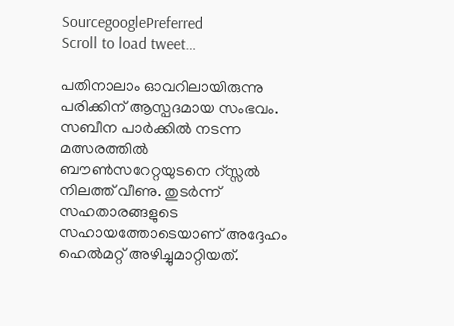SourcegooglePreferred
Scroll to load tweet…

പതിനാലാം ഓവറിലായിരുന്നു പരിക്കിന് ആസ്പദമായ സംഭവം. സബീന പാര്‍ക്കില്‍ നടന്ന മത്സരത്തില്‍ ബൗണ്‍സറേറ്റയുടനെ റ്സ്സല്‍ നിലത്ത് വീണു. തുടര്‍ന്ന് സഹതാരങ്ങളുടെ സഹായത്തോടെയാണ് അദ്ദേഹം ഹെല്‍മറ്റ് അഴിച്ചുമാറ്റിയത്.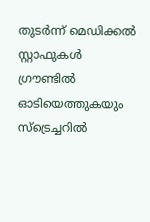തുടര്‍ന്ന് മെഡിക്കല്‍ സ്റ്റാഫുകള്‍ ഗ്രൗണ്ടില്‍ ഓടിയെത്തുകയും സ്‌ട്രെച്ചറില്‍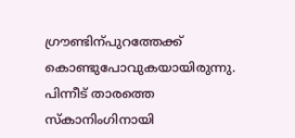ഗ്രൗണ്ടിന്പുറത്തേക്ക് കൊണ്ടുപോവുകയായിരുന്നു. പിന്നീട് താരത്തെ സ്‌കാനിംഗിനായി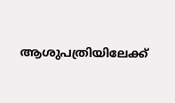ആശുപത്രിയിലേക്ക്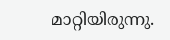മാറ്റിയിരുന്നു.